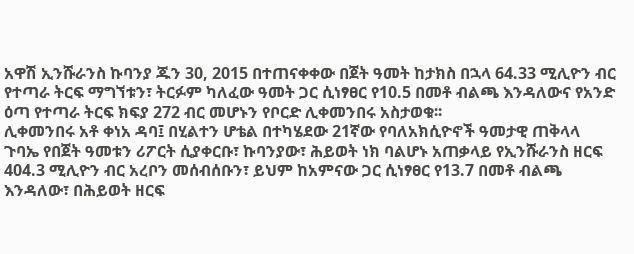አዋሽ ኢንሹራንስ ኩባንያ ጁን 30, 2015 በተጠናቀቀው በጀት ዓመት ከታክስ በኋላ 64.33 ሚሊዮን ብር የተጣራ ትርፍ ማግኘቱን፣ ትርፉም ካለፈው ዓመት ጋር ሲነፃፀር የ10.5 በመቶ ብልጫ እንዳለውና የአንድ ዕጣ የተጣራ ትርፍ ክፍያ 272 ብር መሆኑን የቦርድ ሊቀመንበሩ አስታወቁ፡፡
ሊቀመንበሩ አቶ ቀነአ ዳባ፤ በሂልተን ሆቴል በተካሄደው 21ኛው የባለአክሲዮኖች ዓመታዊ ጠቅላላ ጉባኤ የበጀት ዓመቱን ሪፖርት ሲያቀርቡ፣ ኩባንያው፣ ሕይወት ነክ ባልሆኑ አጠቃላይ የኢንሹራንስ ዘርፍ 404.3 ሚሊዮን ብር አረቦን መሰብሰቡን፣ ይህም ከአምናው ጋር ሲነፃፀር የ13.7 በመቶ ብልጫ እንዳለው፣ በሕይወት ዘርፍ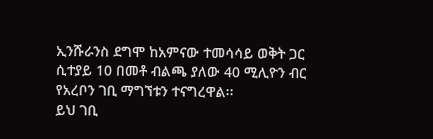ኢንሹራንስ ደግሞ ከአምናው ተመሳሳይ ወቅት ጋር ሲተያይ 10 በመቶ ብልጫ ያለው 40 ሚሊዮን ብር የአረቦን ገቢ ማግኘቱን ተናግረዋል፡፡
ይህ ገቢ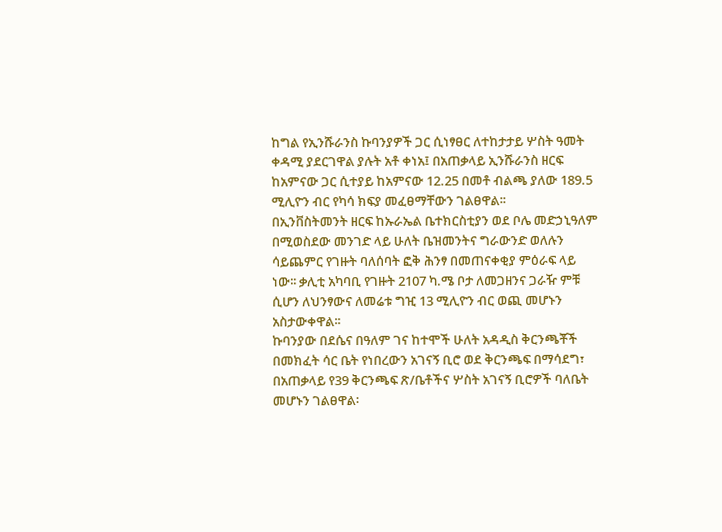ከግል የኢንሹራንስ ኩባንያዎች ጋር ሲነፃፀር ለተከታታይ ሦስት ዓመት ቀዳሚ ያደርገዋል ያሉት አቶ ቀነአ፤ በአጠቃላይ ኢንሹራንስ ዘርፍ ከአምናው ጋር ሲተያይ ከአምናው 12.25 በመቶ ብልጫ ያለው 189.5 ሚሊዮን ብር የካሳ ክፍያ መፈፀማቸውን ገልፀዋል፡፡
በኢንቨስትመንት ዘርፍ ከኡራኤል ቤተክርስቲያን ወደ ቦሌ መድኃኒዓለም በሚወስደው መንገድ ላይ ሁለት ቤዝመንትና ግራውንድ ወለሉን ሳይጨምር የገዙት ባለሰባት ፎቅ ሕንፃ በመጠናቀቂያ ምዕራፍ ላይ ነው፡፡ ቃሊቲ አካባቢ የገዙት 2107 ካ.ሜ ቦታ ለመጋዘንና ጋራዥ ምቹ ሲሆን ለህንፃውና ለመሬቱ ግዢ 13 ሚሊዮን ብር ወጪ መሆኑን አስታውቀዋል፡፡
ኩባንያው በደሴና በዓለም ገና ከተሞች ሁለት አዳዲስ ቅርንጫቾች በመክፈት ሳር ቤት የነበረውን አገናኝ ቢሮ ወደ ቅርንጫፍ በማሳደግ፣ በአጠቃላይ የ39 ቅርንጫፍ ጽ/ቤቶችና ሦስት አገናኝ ቢሮዎች ባለቤት መሆኑን ገልፀዋል፡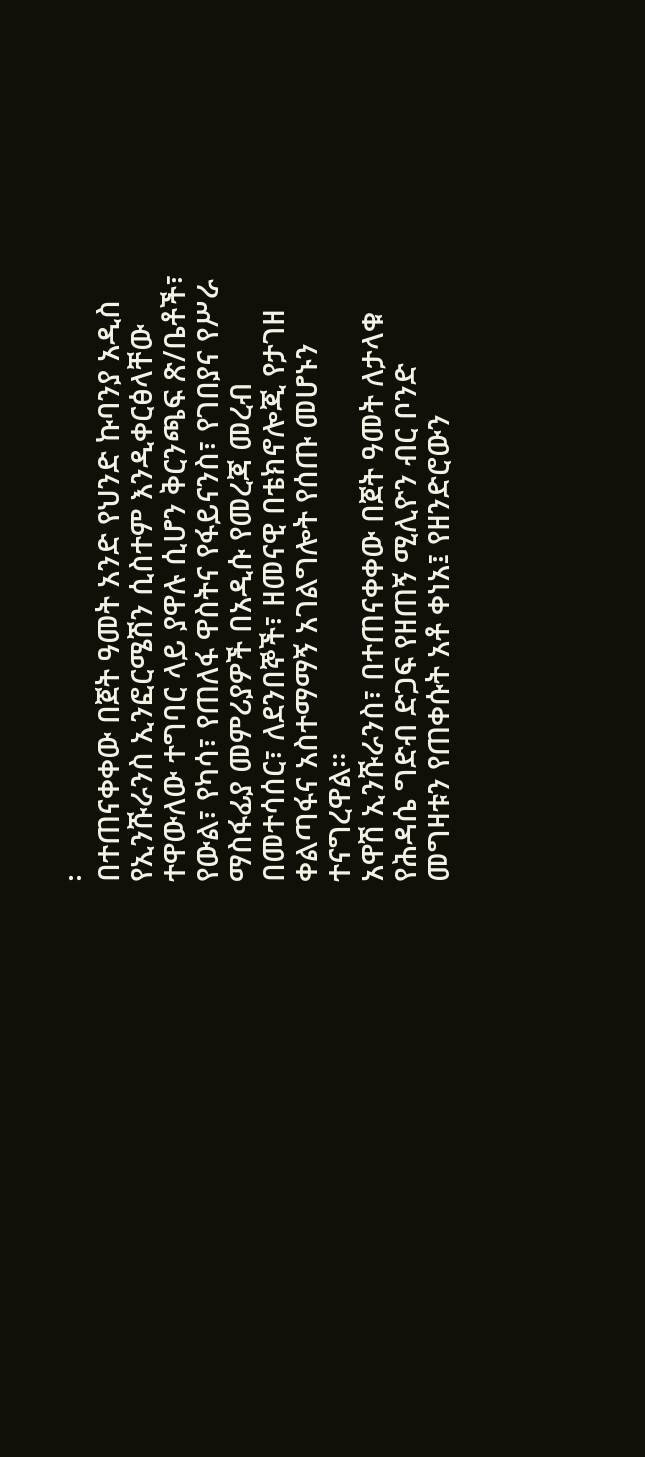፡
በተጠናቀቀው በጀት ዓመት አንድ የህንድ ኩባንያ አዲስ የኢንሹራንስ ኢንፎርሜሽን ሲስተም እንዲቀርፅላቸው ተዋውለው ተግባር ላይ ያዋሉ ሲሆን ቅርንጫፍ ጽ/ቤቶች፣ የውል፣ የካሳ፣ የጠለፋ ዋስትና የፋይናንስ፣ የገበያና የሥራ ማስፋፊያ መምሪያዎች በአዲሱ የመረጃ መረብ በመተሳሰር፣ ለደንበኞች፣ ዘመናዊ በቴክኖሎጂ የታገዘ ቀልጣፋና አስተማማኝ አገልግሎት የሰጡ መሆኑን ተናግረዋል።
አዋሽ ኢንሹራንስ፣ በተጠናቀቀው በጀት ዓመት ለታላቁ የሕዳሴ ግድብ ድጋፍ የዘጠኝ ሚሊዮን ብር ቦንድ መግዛቱን የጠቀሱት አቶ ቀነአ፤ የዘንድሮውን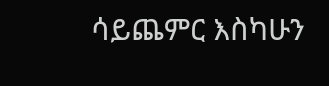ሳይጨምር እስካሁን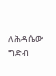ለሕዳሴው ግድብ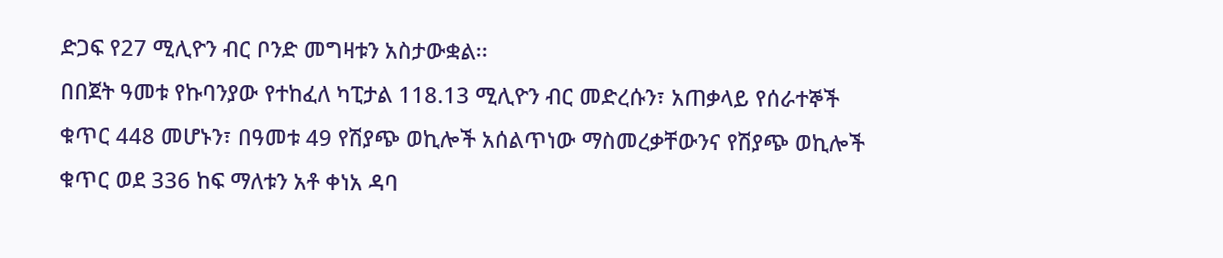ድጋፍ የ27 ሚሊዮን ብር ቦንድ መግዛቱን አስታውቋል፡፡
በበጀት ዓመቱ የኩባንያው የተከፈለ ካፒታል 118.13 ሚሊዮን ብር መድረሱን፣ አጠቃላይ የሰራተኞች ቁጥር 448 መሆኑን፣ በዓመቱ 49 የሽያጭ ወኪሎች አሰልጥነው ማስመረቃቸውንና የሽያጭ ወኪሎች ቁጥር ወደ 336 ከፍ ማለቱን አቶ ቀነአ ዳባ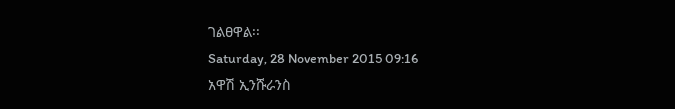ገልፀዋል፡፡
Saturday, 28 November 2015 09:16
አዋሽ ኢንሹራንስ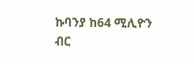ኩባንያ ከ64 ሚሊዮን ብር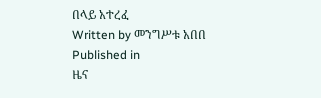በላይ አተረፈ
Written by መንግሥቱ አበበ
Published in
ዜና